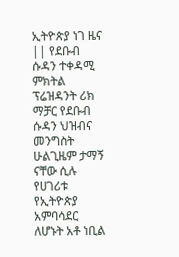ኢትዮጵያ ነገ ዜና || የደቡብ ሱዳን ተቀዳሚ ምክትል ፕሬዝዳንት ሪክ ማቻር የደቡብ ሱዳን ህዝብና መንግስት ሁልጊዜም ታማኝ ናቸው ሲሉ የሀገሪቱ የኢትዮጵያ አምባሳደር ለሆኑት አቶ ነቢል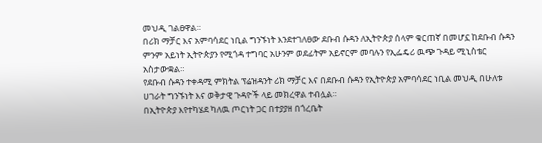መህዲ ገልፀዋል።
በሪክ ማቻር እና አምባሳደር ነቢል ግንኙነት እንደተገለፀው ደቡብ ሱዳን ለኢትዮጵያ ሰላም ቁርጠኛ በመሆኗ ከደቡብ ሱዳን ምንም አይነት ኢትዮጵያን የሚጎዳ ተግባር አሁንም ወደፊትም አይኖርም መባሉን የኢፌዴሪ ዉጭ ጉዳይ ሚኒስቴር አስታውቋል።
የደቡብ ሱዳን ተቀዳሚ ምክትል ፕሬዝዳንት ሪክ ማቻር እና በደቡብ ሱዳን የኢትዮጵያ አምባሳደር ነቢል መህዲ በሁለቱ ሀገራት ግንኙነት እና ወቅታዊ ጉዳዮች ላይ መክረዋል ተብሏል።
በኢትዮጵያ እየተካሄደ ካለዉ ጦርነት ጋር በተያያዘ በጎረቤት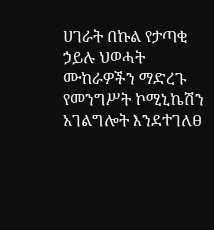ሀገራት በኩል የታጣቂ ኃይሉ ህወሓት ሙከራዎችን ማድረጉ የመንግሥት ኮሚኒኬሽን አገልግሎት እንደተገለፀ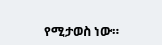የሚታወስ ነው።